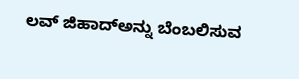ಲವ್ ಜಿಹಾದ್ಅನ್ನು ಬೆಂಬಲಿಸುವ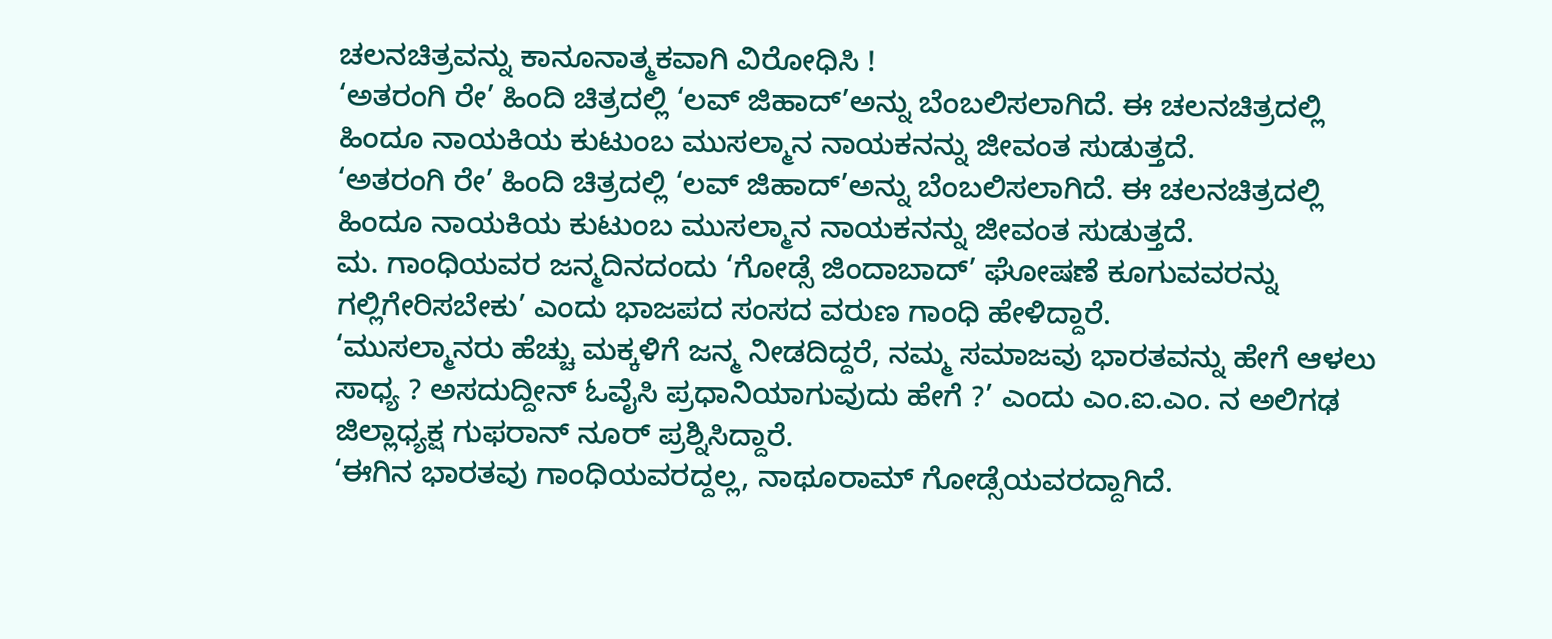ಚಲನಚಿತ್ರವನ್ನು ಕಾನೂನಾತ್ಮಕವಾಗಿ ವಿರೋಧಿಸಿ !
‘ಅತರಂಗಿ ರೇ’ ಹಿಂದಿ ಚಿತ್ರದಲ್ಲಿ ‘ಲವ್ ಜಿಹಾದ್’ಅನ್ನು ಬೆಂಬಲಿಸಲಾಗಿದೆ. ಈ ಚಲನಚಿತ್ರದಲ್ಲಿ ಹಿಂದೂ ನಾಯಕಿಯ ಕುಟುಂಬ ಮುಸಲ್ಮಾನ ನಾಯಕನನ್ನು ಜೀವಂತ ಸುಡುತ್ತದೆ.
‘ಅತರಂಗಿ ರೇ’ ಹಿಂದಿ ಚಿತ್ರದಲ್ಲಿ ‘ಲವ್ ಜಿಹಾದ್’ಅನ್ನು ಬೆಂಬಲಿಸಲಾಗಿದೆ. ಈ ಚಲನಚಿತ್ರದಲ್ಲಿ ಹಿಂದೂ ನಾಯಕಿಯ ಕುಟುಂಬ ಮುಸಲ್ಮಾನ ನಾಯಕನನ್ನು ಜೀವಂತ ಸುಡುತ್ತದೆ.
ಮ. ಗಾಂಧಿಯವರ ಜನ್ಮದಿನದಂದು ‘ಗೋಡ್ಸೆ ಜಿಂದಾಬಾದ್’ ಘೋಷಣೆ ಕೂಗುವವರನ್ನು ಗಲ್ಲಿಗೇರಿಸಬೇಕು’ ಎಂದು ಭಾಜಪದ ಸಂಸದ ವರುಣ ಗಾಂಧಿ ಹೇಳಿದ್ದಾರೆ.
‘ಮುಸಲ್ಮಾನರು ಹೆಚ್ಚು ಮಕ್ಕಳಿಗೆ ಜನ್ಮ ನೀಡದಿದ್ದರೆ, ನಮ್ಮ ಸಮಾಜವು ಭಾರತವನ್ನು ಹೇಗೆ ಆಳಲು ಸಾಧ್ಯ ? ಅಸದುದ್ದೀನ್ ಓವೈಸಿ ಪ್ರಧಾನಿಯಾಗುವುದು ಹೇಗೆ ?’ ಎಂದು ಎಂ.ಐ.ಎಂ. ನ ಅಲಿಗಢ ಜಿಲ್ಲಾಧ್ಯಕ್ಷ ಗುಫರಾನ್ ನೂರ್ ಪ್ರಶ್ನಿಸಿದ್ದಾರೆ.
‘ಈಗಿನ ಭಾರತವು ಗಾಂಧಿಯವರದ್ದಲ್ಲ, ನಾಥೂರಾಮ್ ಗೋಡ್ಸೆಯವರದ್ದಾಗಿದೆ.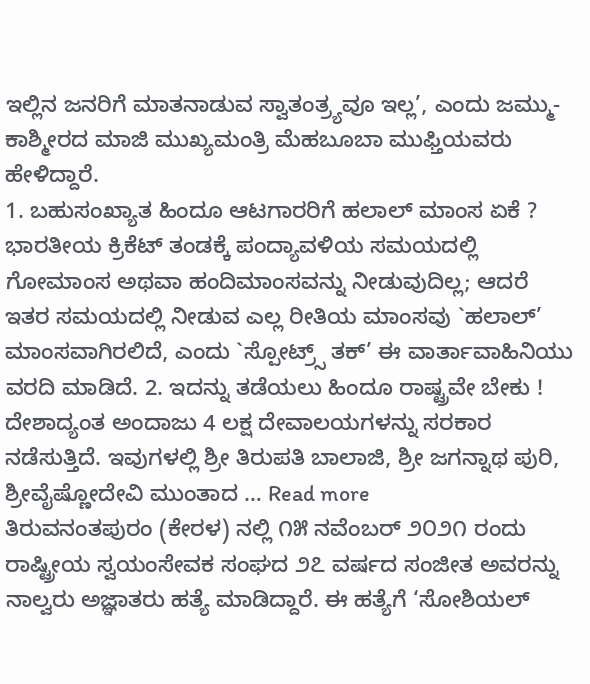ಇಲ್ಲಿನ ಜನರಿಗೆ ಮಾತನಾಡುವ ಸ್ವಾತಂತ್ರ್ಯವೂ ಇಲ್ಲ’, ಎಂದು ಜಮ್ಮು-ಕಾಶ್ಮೀರದ ಮಾಜಿ ಮುಖ್ಯಮಂತ್ರಿ ಮೆಹಬೂಬಾ ಮುಫ್ತಿಯವರು ಹೇಳಿದ್ದಾರೆ.
1. ಬಹುಸಂಖ್ಯಾತ ಹಿಂದೂ ಆಟಗಾರರಿಗೆ ಹಲಾಲ್ ಮಾಂಸ ಏಕೆ ? ಭಾರತೀಯ ಕ್ರಿಕೆಟ್ ತಂಡಕ್ಕೆ ಪಂದ್ಯಾವಳಿಯ ಸಮಯದಲ್ಲಿ ಗೋಮಾಂಸ ಅಥವಾ ಹಂದಿಮಾಂಸವನ್ನು ನೀಡುವುದಿಲ್ಲ; ಆದರೆ ಇತರ ಸಮಯದಲ್ಲಿ ನೀಡುವ ಎಲ್ಲ ರೀತಿಯ ಮಾಂಸವು `ಹಲಾಲ್’ ಮಾಂಸವಾಗಿರಲಿದೆ, ಎಂದು `ಸ್ಪೋಟ್ರ್ಸ್ ತಕ್’ ಈ ವಾರ್ತಾವಾಹಿನಿಯು ವರದಿ ಮಾಡಿದೆ. 2. ಇದನ್ನು ತಡೆಯಲು ಹಿಂದೂ ರಾಷ್ಟ್ರವೇ ಬೇಕು ! ದೇಶಾದ್ಯಂತ ಅಂದಾಜು 4 ಲಕ್ಷ ದೇವಾಲಯಗಳನ್ನು ಸರಕಾರ ನಡೆಸುತ್ತಿದೆ. ಇವುಗಳಲ್ಲಿ ಶ್ರೀ ತಿರುಪತಿ ಬಾಲಾಜಿ, ಶ್ರೀ ಜಗನ್ನಾಥ ಪುರಿ, ಶ್ರೀವೈಷ್ಣೋದೇವಿ ಮುಂತಾದ … Read more
ತಿರುವನಂತಪುರಂ (ಕೇರಳ) ನಲ್ಲಿ ೧೫ ನವೆಂಬರ್ ೨೦೨೧ ರಂದು ರಾಷ್ಟ್ರೀಯ ಸ್ವಯಂಸೇವಕ ಸಂಘದ ೨೭ ವರ್ಷದ ಸಂಜೀತ ಅವರನ್ನು ನಾಲ್ವರು ಅಜ್ಞಾತರು ಹತ್ಯೆ ಮಾಡಿದ್ದಾರೆ. ಈ ಹತ್ಯೆಗೆ ‘ಸೋಶಿಯಲ್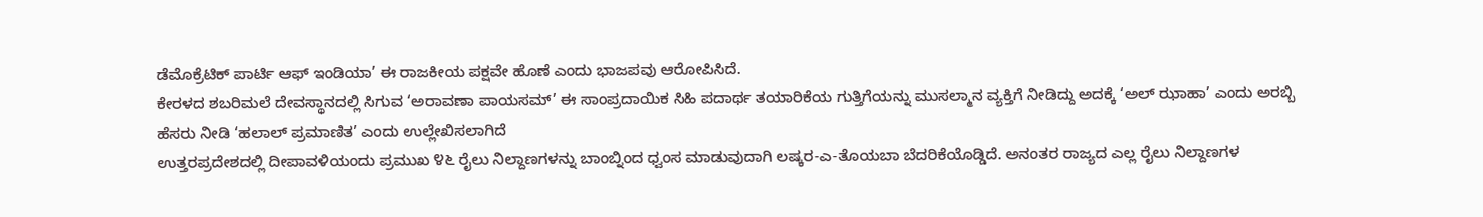ಡೆಮೊಕ್ರೆಟಿಕ್ ಪಾರ್ಟಿ ಆಫ್ ಇಂಡಿಯಾ’ ಈ ರಾಜಕೀಯ ಪಕ್ಷವೇ ಹೊಣೆ ಎಂದು ಭಾಜಪವು ಆರೋಪಿಸಿದೆ.
ಕೇರಳದ ಶಬರಿಮಲೆ ದೇವಸ್ಥಾನದಲ್ಲಿ ಸಿಗುವ ‘ಅರಾವಣಾ ಪಾಯಸಮ್’ ಈ ಸಾಂಪ್ರದಾಯಿಕ ಸಿಹಿ ಪದಾರ್ಥ ತಯಾರಿಕೆಯ ಗುತ್ತಿಗೆಯನ್ನು ಮುಸಲ್ಮಾನ ವ್ಯಕ್ತಿಗೆ ನೀಡಿದ್ದು ಅದಕ್ಕೆ ‘ಅಲ್ ಝಾಹಾ’ ಎಂದು ಅರಬ್ಬಿ ಹೆಸರು ನೀಡಿ ‘ಹಲಾಲ್ ಪ್ರಮಾಣಿತ’ ಎಂದು ಉಲ್ಲೇಖಿಸಲಾಗಿದೆ
ಉತ್ತರಪ್ರದೇಶದಲ್ಲಿ ದೀಪಾವಳಿಯಂದು ಪ್ರಮುಖ ೪೬ ರೈಲು ನಿಲ್ದಾಣಗಳನ್ನು ಬಾಂಬ್ನಿಂದ ಧ್ವಂಸ ಮಾಡುವುದಾಗಿ ಲಷ್ಕರ-ಎ-ತೊಯಬಾ ಬೆದರಿಕೆಯೊಡ್ಡಿದೆ. ಅನಂತರ ರಾಜ್ಯದ ಎಲ್ಲ ರೈಲು ನಿಲ್ದಾಣಗಳ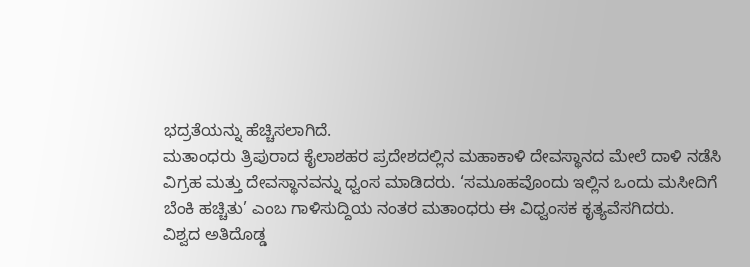ಭದ್ರತೆಯನ್ನು ಹೆಚ್ಚಿಸಲಾಗಿದೆ.
ಮತಾಂಧರು ತ್ರಿಪುರಾದ ಕೈಲಾಶಹರ ಪ್ರದೇಶದಲ್ಲಿನ ಮಹಾಕಾಳಿ ದೇವಸ್ಥಾನದ ಮೇಲೆ ದಾಳಿ ನಡೆಸಿ ವಿಗ್ರಹ ಮತ್ತು ದೇವಸ್ಥಾನವನ್ನು ಧ್ವಂಸ ಮಾಡಿದರು. ‘ಸಮೂಹವೊಂದು ಇಲ್ಲಿನ ಒಂದು ಮಸೀದಿಗೆ ಬೆಂಕಿ ಹಚ್ಚಿತು’ ಎಂಬ ಗಾಳಿಸುದ್ದಿಯ ನಂತರ ಮತಾಂಧರು ಈ ವಿಧ್ವಂಸಕ ಕೃತ್ಯವೆಸಗಿದರು.
ವಿಶ್ವದ ಅತಿದೊಡ್ಡ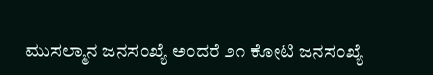ಮುಸಲ್ಮಾನ ಜನಸಂಖ್ಯೆ ಅಂದರೆ ೨೧ ಕೋಟಿ ಜನಸಂಖ್ಯೆ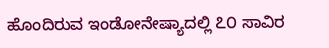ಹೊಂದಿರುವ ಇಂಡೋನೇಷ್ಯಾದಲ್ಲಿ ೭೦ ಸಾವಿರ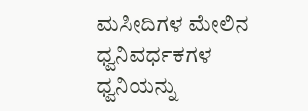ಮಸೀದಿಗಳ ಮೇಲಿನ ಧ್ವನಿವರ್ಧಕಗಳ ಧ್ವನಿಯನ್ನು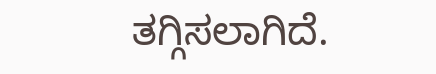ತಗ್ಗಿಸಲಾಗಿದೆ.